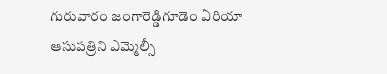గురువారం జంగారెడ్డిగూడెం ఏరియా ఆసుపత్రిని ఎమ్మెల్సీ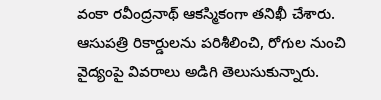వంకా రవీంద్రనాథ్ ఆకస్మికంగా తనిఖీ చేశారు. ఆసుపత్రి రికార్డులను పరిశీలించి, రోగుల నుంచి వైద్యంపై వివరాలు అడిగి తెలుసుకున్నారు.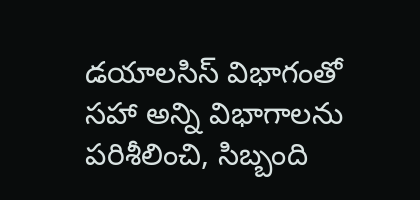డయాలసిస్ విభాగంతో సహా అన్ని విభాగాలను పరిశీలించి, సిబ్బంది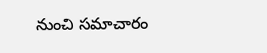నుంచి సమాచారం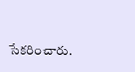సేకరించారు.